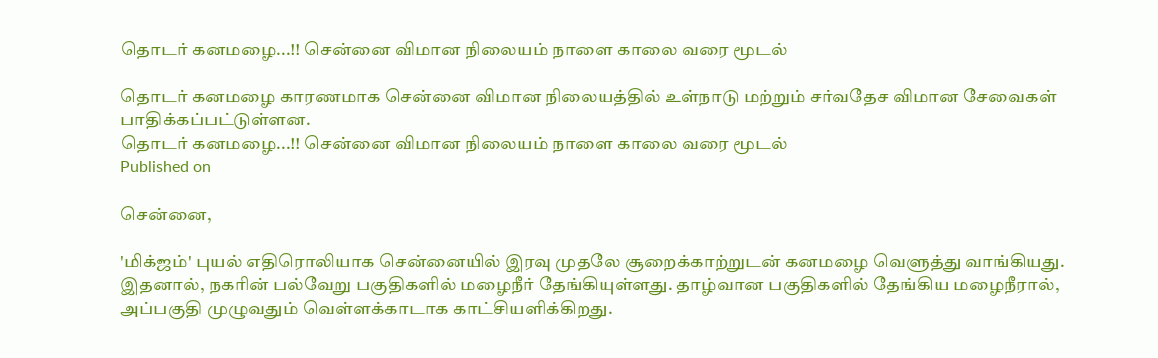தொடர் கனமழை...!! சென்னை விமான நிலையம் நாளை காலை வரை மூடல்

தொடர் கனமழை காரணமாக சென்னை விமான நிலையத்தில் உள்நாடு மற்றும் சர்வதேச விமான சேவைகள் பாதிக்கப்பட்டுள்ளன.
தொடர் கனமழை...!! சென்னை விமான நிலையம் நாளை காலை வரை மூடல்
Published on

சென்னை,

'மிக்ஜம்' புயல் எதிரொலியாக சென்னையில் இரவு முதலே சூறைக்காற்றுடன் கனமழை வெளுத்து வாங்கியது. இதனால், நகரின் பல்வேறு பகுதிகளில் மழைநீர் தேங்கியுள்ளது. தாழ்வான பகுதிகளில் தேங்கிய மழைநீரால், அப்பகுதி முழுவதும் வெள்ளக்காடாக காட்சியளிக்கிறது.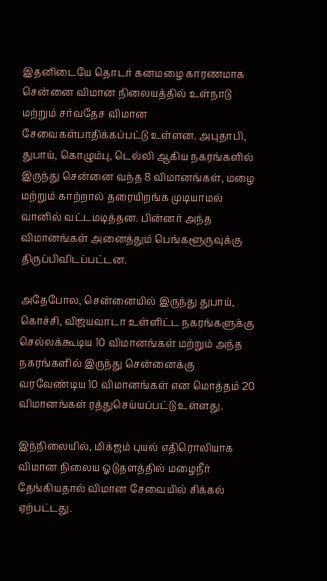இதனிடையே தொடர் கனமழை காரணமாக சென்னை விமான நிலையத்தில் உள்நாடு மற்றும் சர்வதேச விமான சேவைகள்பாதிக்கப்பட்டு உள்ளன. அபுதாபி, துபாய், கொழும்பு, டெல்லி ஆகிய நகரங்களில் இருந்து சென்னை வந்த 8 விமானங்கள், மழை மற்றும் காற்றால் தரையிறங்க முடியாமல் வானில் வட்டமடித்தன. பின்னர் அந்த விமானங்கள் அனைத்தும் பெங்களூருவுக்கு திருப்பிவிடப்பட்டன.

அதேபோல, சென்னையில் இருந்து துபாய், கொச்சி, விஜயவாடா உள்ளிட்ட நகரங்களுக்கு செல்லக்கூடிய 10 விமானங்கள் மற்றும் அந்த நகரங்களில் இருந்து சென்னைக்கு வரவேண்டிய 10 விமானங்கள் என மொத்தம் 20 விமானங்கள் ரத்துசெய்யப்பட்டு உள்ளது.

இந்நிலையில், மிக்ஜம் புயல் எதிரொலியாக விமான நிலைய ஓடுதளத்தில் மழைநீர் தேங்கியதால் விமான சேவையில் சிக்கல் ஏற்பட்டது.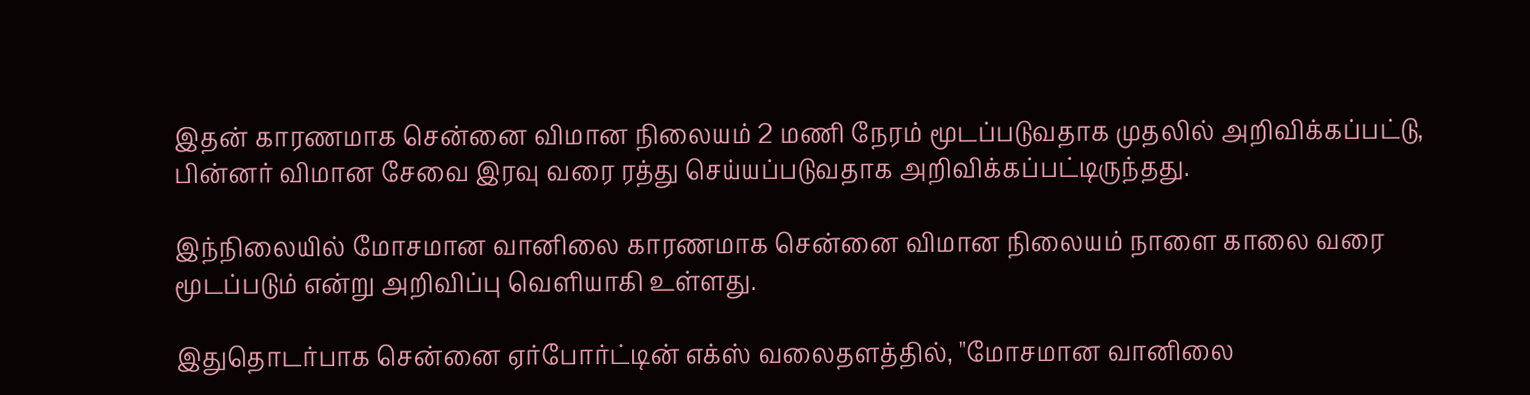இதன் காரணமாக சென்னை விமான நிலையம் 2 மணி நேரம் மூடப்படுவதாக முதலில் அறிவிக்கப்பட்டு, பின்னர் விமான சேவை இரவு வரை ரத்து செய்யப்படுவதாக அறிவிக்கப்பட்டிருந்தது.

இந்நிலையில் மோசமான வானிலை காரணமாக சென்னை விமான நிலையம் நாளை காலை வரை மூடப்படும் என்று அறிவிப்பு வெளியாகி உள்ளது.

இதுதொடர்பாக சென்னை ஏர்போர்ட்டின் எக்ஸ் வலைதளத்தில், "மோசமான வானிலை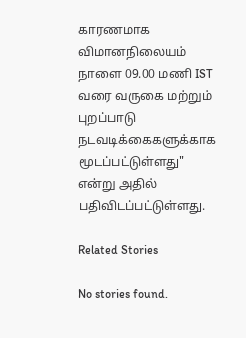காரணமாக விமானநிலையம் நாளை 09.00 மணி IST வரை வருகை மற்றும் புறப்பாடு நடவடிக்கைகளுக்காக மூடப்பட்டுள்ளது" என்று அதில் பதிவிடப்பட்டுள்ளது.

Related Stories

No stories found.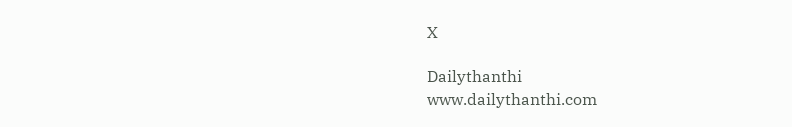X

Dailythanthi
www.dailythanthi.com